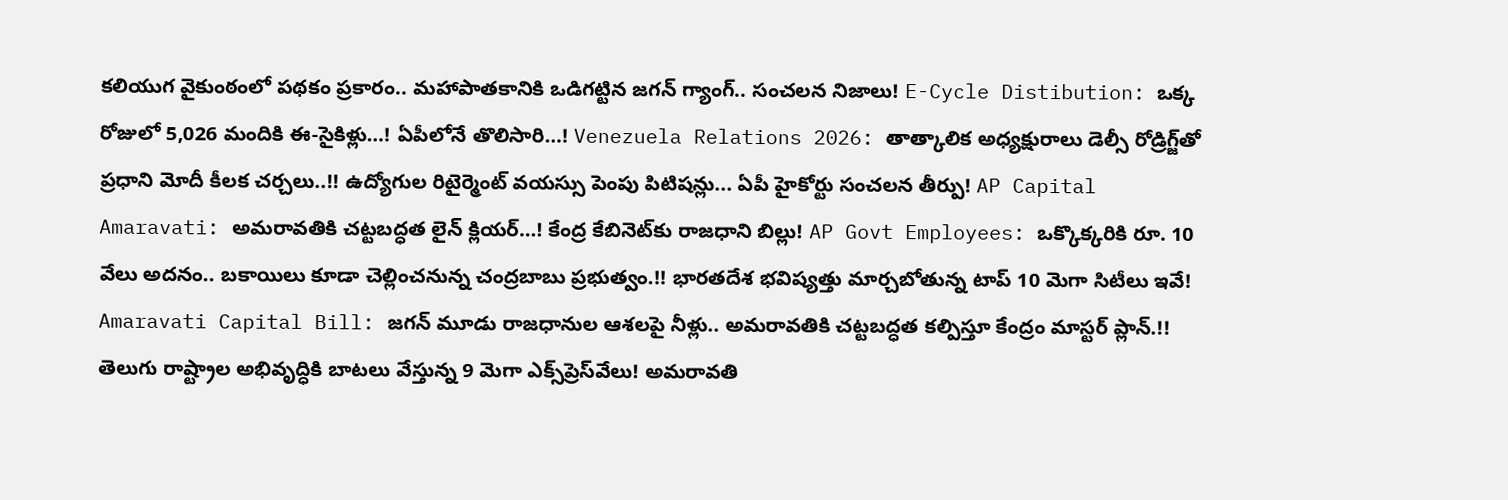కలియుగ వైకుంఠంలో పథకం ప్రకారం.. మహాపాతకానికి ఒడిగట్టిన జగన్ గ్యాంగ్.. సంచలన నిజాలు! E-Cycle Distibution: ఒక్క రోజులో 5,026 మందికి ఈ-సైకిళ్లు…! ఏపీలోనే తొలిసారి…! Venezuela Relations 2026: తాత్కాలిక అధ్యక్షురాలు డెల్సీ రోడ్రిగ్జ్‌తో ప్రధాని మోదీ కీలక చర్చలు..!! ఉద్యోగుల రిటైర్మెంట్ వయస్సు పెంపు పిటిషన్లు... ఏపీ హైకోర్టు సంచలన తీర్పు! AP Capital Amaravati: అమరావతికి చట్టబద్ధత లైన్ క్లియర్…! కేంద్ర కేబినెట్‌కు రాజధాని బిల్లు! AP Govt Employees: ఒక్కొక్కరికి రూ. 10 వేలు అదనం.. బకాయిలు కూడా చెల్లించనున్న చంద్రబాబు ప్రభుత్వం.!! భారతదేశ భవిష్యత్తు మార్చబోతున్న టాప్ 10 మెగా సిటీలు ఇవే! Amaravati Capital Bill: జగన్ మూడు రాజధానుల ఆశలపై నీళ్లు.. అమరావతికి చట్టబద్ధత కల్పిస్తూ కేంద్రం మాస్టర్ ప్లాన్.!! తెలుగు రాష్ట్రాల అభివృద్ధికి బాటలు వేస్తున్న 9 మెగా ఎక్స్‌ప్రెస్‌వేలు! అమరావతి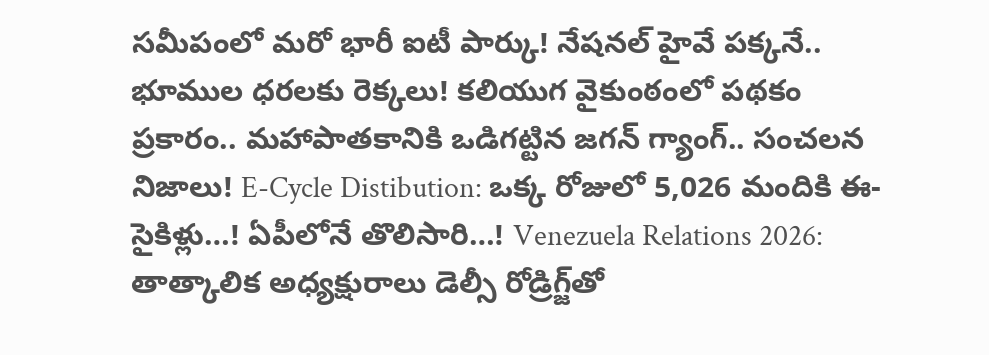సమీపంలో మరో భారీ ఐటీ పార్కు! నేషనల్ హైవే పక్కనే.. భూముల ధరలకు రెక్కలు! కలియుగ వైకుంఠంలో పథకం ప్రకారం.. మహాపాతకానికి ఒడిగట్టిన జగన్ గ్యాంగ్.. సంచలన నిజాలు! E-Cycle Distibution: ఒక్క రోజులో 5,026 మందికి ఈ-సైకిళ్లు…! ఏపీలోనే తొలిసారి…! Venezuela Relations 2026: తాత్కాలిక అధ్యక్షురాలు డెల్సీ రోడ్రిగ్జ్‌తో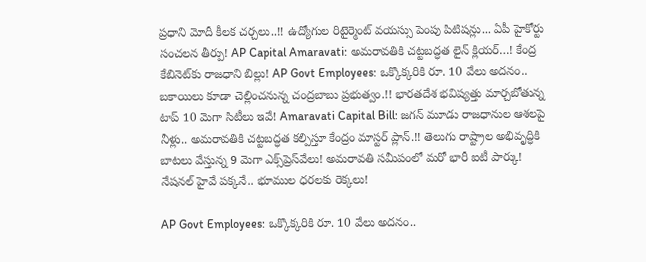ప్రధాని మోదీ కీలక చర్చలు..!! ఉద్యోగుల రిటైర్మెంట్ వయస్సు పెంపు పిటిషన్లు... ఏపీ హైకోర్టు సంచలన తీర్పు! AP Capital Amaravati: అమరావతికి చట్టబద్ధత లైన్ క్లియర్…! కేంద్ర కేబినెట్‌కు రాజధాని బిల్లు! AP Govt Employees: ఒక్కొక్కరికి రూ. 10 వేలు అదనం.. బకాయిలు కూడా చెల్లించనున్న చంద్రబాబు ప్రభుత్వం.!! భారతదేశ భవిష్యత్తు మార్చబోతున్న టాప్ 10 మెగా సిటీలు ఇవే! Amaravati Capital Bill: జగన్ మూడు రాజధానుల ఆశలపై నీళ్లు.. అమరావతికి చట్టబద్ధత కల్పిస్తూ కేంద్రం మాస్టర్ ప్లాన్.!! తెలుగు రాష్ట్రాల అభివృద్ధికి బాటలు వేస్తున్న 9 మెగా ఎక్స్‌ప్రెస్‌వేలు! అమరావతి సమీపంలో మరో భారీ ఐటీ పార్కు! నేషనల్ హైవే పక్కనే.. భూముల ధరలకు రెక్కలు!

AP Govt Employees: ఒక్కొక్కరికి రూ. 10 వేలు అదనం..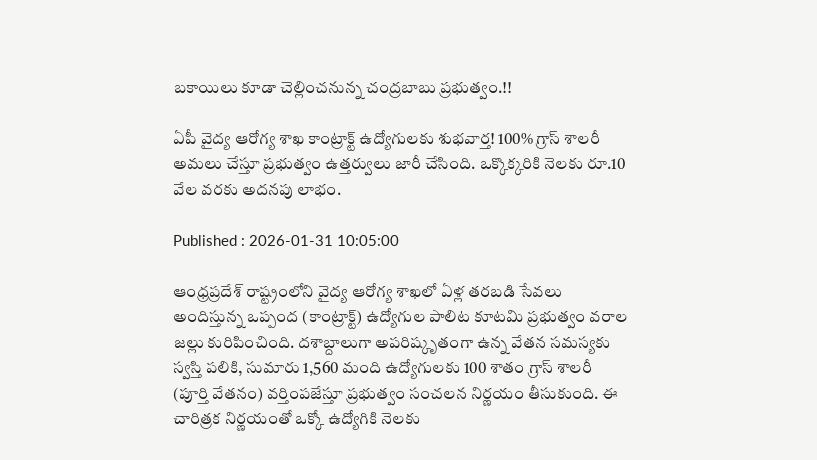బకాయిలు కూడా చెల్లించనున్న చంద్రబాబు ప్రభుత్వం.!!

ఏపీ వైద్య ఆరోగ్య శాఖ కాంట్రాక్ట్ ఉద్యోగులకు శుభవార్త! 100% గ్రాస్ శాలరీ అమలు చేస్తూ ప్రభుత్వం ఉత్తర్వులు జారీ చేసింది. ఒక్కొక్కరికి నెలకు రూ.10 వేల వరకు అదనపు లాభం.

Published : 2026-01-31 10:05:00

ఆంధ్రప్రదేశ్ రాష్ట్రంలోని వైద్య ఆరోగ్య శాఖలో ఏళ్ల తరబడి సేవలు అందిస్తున్న ఒప్పంద (కాంట్రాక్ట్) ఉద్యోగుల పాలిట కూటమి ప్రభుత్వం వరాల జల్లు కురిపించింది. దశాబ్దాలుగా అపరిష్కృతంగా ఉన్న వేతన సమస్యకు స్వస్తి పలికి, సుమారు 1,560 మంది ఉద్యోగులకు 100 శాతం గ్రాస్ శాలరీ (పూర్తి వేతనం) వర్తింపజేస్తూ ప్రభుత్వం సంచలన నిర్ణయం తీసుకుంది. ఈ చారిత్రక నిర్ణయంతో ఒక్కో ఉద్యోగికి నెలకు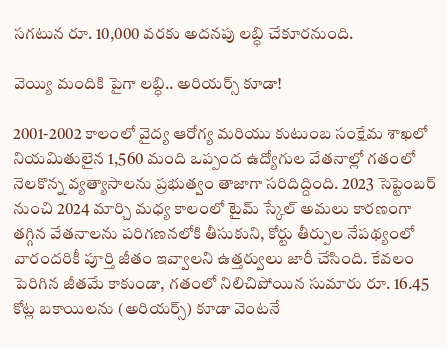సగటున రూ. 10,000 వరకు అదనపు లబ్ధి చేకూరనుంది.

వెయ్యి మందికి పైగా లబ్ధి.. అరియర్స్ కూడా!

2001-2002 కాలంలో వైద్య ఆరోగ్య మరియు కుటుంబ సంక్షేమ శాఖలో నియమితులైన 1,560 మంది ఒప్పంద ఉద్యోగుల వేతనాల్లో గతంలో నెలకొన్న వ్యత్యాసాలను ప్రభుత్వం తాజాగా సరిదిద్దింది. 2023 సెప్టెంబర్ నుంచి 2024 మార్చి మధ్య కాలంలో టైమ్ స్కేల్ అమలు కారణంగా తగ్గిన వేతనాలను పరిగణనలోకి తీసుకుని, కోర్టు తీర్పుల నేపథ్యంలో వారందరికీ పూర్తి జీతం ఇవ్వాలని ఉత్తర్వులు జారీ చేసింది. కేవలం పెరిగిన జీతమే కాకుండా, గతంలో నిలిచిపోయిన సుమారు రూ. 16.45 కోట్ల బకాయిలను (అరియర్స్) కూడా వెంటనే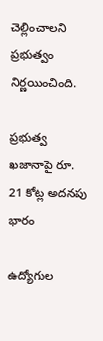చెల్లించాలని ప్రభుత్వం నిర్ణయించింది.

ప్రభుత్వ ఖజానాపై రూ. 21 కోట్ల అదనపు భారం

ఉద్యోగుల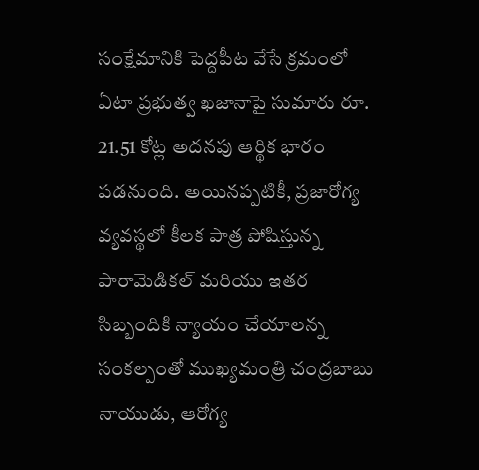సంక్షేమానికి పెద్దపీట వేసే క్రమంలో ఏటా ప్రభుత్వ ఖజానాపై సుమారు రూ. 21.51 కోట్ల అదనపు ఆర్థిక భారం పడనుంది. అయినప్పటికీ, ప్రజారోగ్య వ్యవస్థలో కీలక పాత్ర పోషిస్తున్న పారామెడికల్ మరియు ఇతర సిబ్బందికి న్యాయం చేయాలన్న సంకల్పంతో ముఖ్యమంత్రి చంద్రబాబు నాయుడు, ఆరోగ్య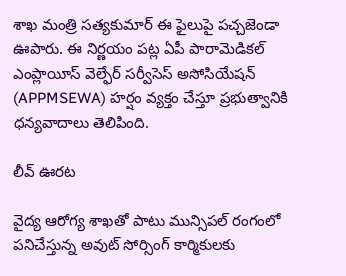శాఖ మంత్రి సత్యకుమార్ ఈ ఫైలుపై పచ్చజెండా ఊపారు. ఈ నిర్ణయం పట్ల ఏపీ పారామెడికల్ ఎంప్లాయీస్ వెల్ఫేర్ సర్వీసెస్ అసోసియేషన్ (APPMSEWA) హర్షం వ్యక్తం చేస్తూ ప్రభుత్వానికి ధన్యవాదాలు తెలిపింది.

లీవ్ ఊరట

వైద్య ఆరోగ్య శాఖతో పాటు మున్సిపల్ రంగంలో పనిచేస్తున్న అవుట్ సోర్సింగ్ కార్మికులకు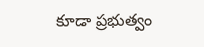కూడా ప్రభుత్వం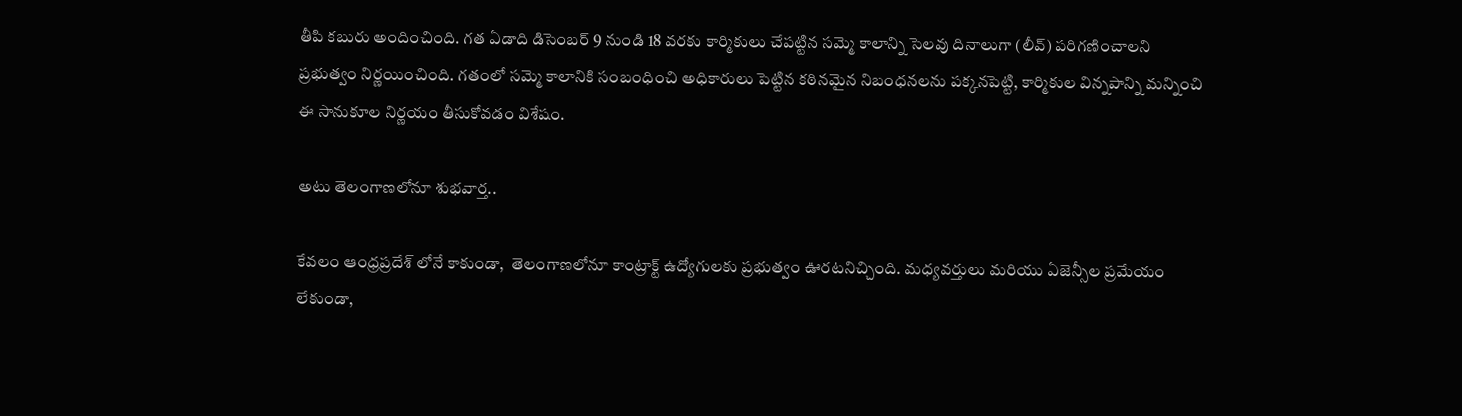తీపి కబురు అందించింది. గత ఏడాది డిసెంబర్ 9 నుండి 18 వరకు కార్మికులు చేపట్టిన సమ్మె కాలాన్ని సెలవు దినాలుగా (లీవ్) పరిగణించాలని ప్రభుత్వం నిర్ణయించింది. గతంలో సమ్మె కాలానికి సంబంధించి అధికారులు పెట్టిన కఠినమైన నిబంధనలను పక్కనపెట్టి, కార్మికుల విన్నపాన్ని మన్నించి ఈ సానుకూల నిర్ణయం తీసుకోవడం విశేషం.

అటు తెలంగాణలోనూ శుభవార్త..

కేవలం ఆంధ్రప్రదేశ్ లోనే కాకుండా,  తెలంగాణలోనూ కాంట్రాక్ట్ ఉద్యోగులకు ప్రభుత్వం ఊరటనిచ్చింది. మధ్యవర్తులు మరియు ఏజెన్సీల ప్రమేయం లేకుండా,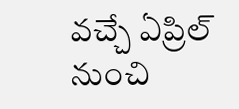వచ్చే ఏప్రిల్ నుంచి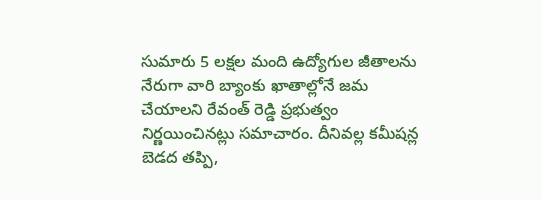సుమారు 5 లక్షల మంది ఉద్యోగుల జీతాలను నేరుగా వారి బ్యాంకు ఖాతాల్లోనే జమ చేయాలని రేవంత్ రెడ్డి ప్రభుత్వం నిర్ణయించినట్లు సమాచారం. దీనివల్ల కమీషన్ల బెడద తప్పి,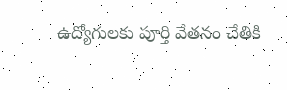ఉద్యోగులకు పూర్తి వేతనం చేతికి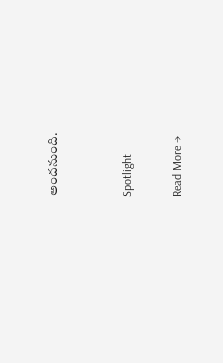అందనుంది.


Spotlight

Read More →